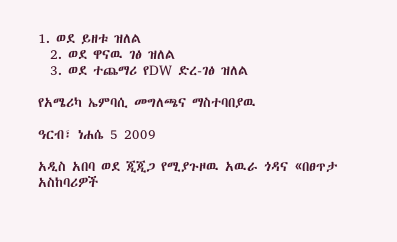1. ወደ ይዘቱ ዝለል
  2. ወደ ዋናዉ ገፅ ዝለል
  3. ወደ ተጨማሪ የDW ድረ-ገፅ ዝለል

የአሜሪካ ኤምባሲ መግለጫና ማስተባበያዉ

ዓርብ፣ ነሐሴ 5 2009

አዲስ አበባ ወደ ጂጂጋ የሚያጉዞዉ አዉራ ጎዳና «በፀጥታ አስከባሪዎች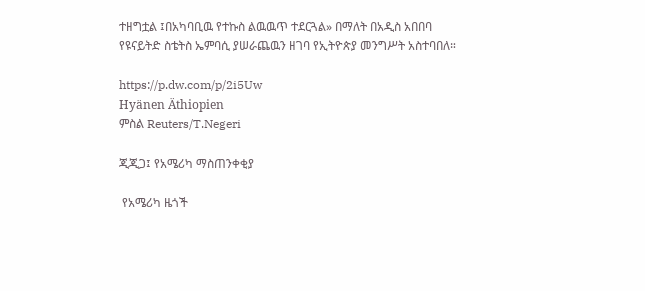ተዘግቷል ፤በአካባቢዉ የተኩስ ልዉዉጥ ተደርጓል» በማለት በአዲስ አበበባ የዩናይትድ ስቴትስ ኤምባሲ ያሠራጨዉን ዘገባ የኢትዮጵያ መንግሥት አስተባበለ።

https://p.dw.com/p/2i5Uw
Hyänen Äthiopien
ምስል Reuters/T.Negeri

ጂጂጋ፤ የአሜሪካ ማስጠንቀቂያ

 የአሜሪካ ዜጎች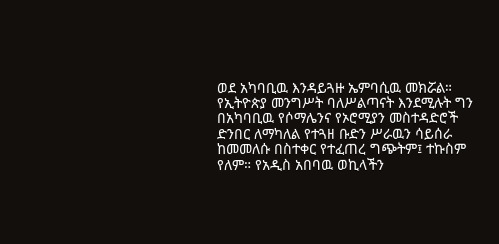ወደ አካባቢዉ እንዳይጓዙ ኤምባሲዉ መክሯል። የኢትዮጵያ መንግሥት ባለሥልጣናት እንደሚሉት ግን በአካባቢዉ የሶማሌንና የኦሮሚያን መስተዳድሮች ድንበር ለማካለል የተጓዘ ቡድን ሥራዉን ሳይሰራ ከመመለሱ በስተቀር የተፈጠረ ግጭትም፤ ተኩስም የለም። የአዲስ አበባዉ ወኪላችን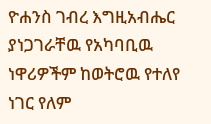ዮሐንስ ገብረ እግዚአብሔር ያነጋገራቸዉ የአካባቢዉ ነዋሪዎችም ከወትሮዉ የተለየ ነገር የለም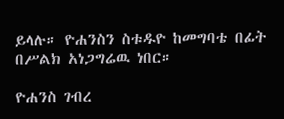ይላሉ። ዮሐንስን ስቱዱዮ ከመግባቴ በፊት በሥልክ አነጋግሬዉ ነበር።

ዮሐንስ ገብረ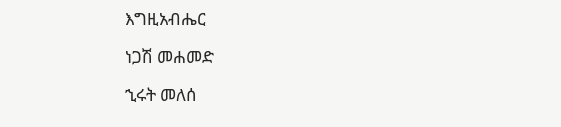እግዚአብሔር

ነጋሽ መሐመድ

ኂሩት መለሰ